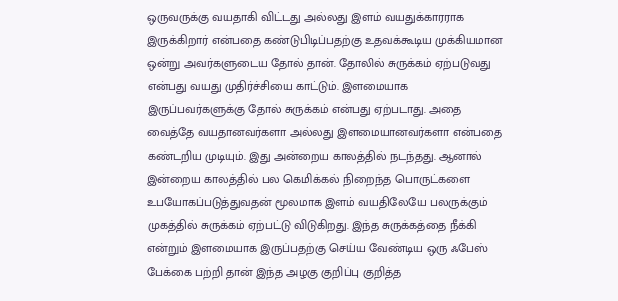ஒருவருக்கு வயதாகி விட்டது அல்லது இளம் வயதுக்காரராக இருக்கிறார் என்பதை கண்டுபிடிப்பதற்கு உதவக்கூடிய முக்கியமான ஒன்று அவர்களுடைய தோல் தான். தோலில் சுருக்கம் ஏற்படுவது என்பது வயது முதிர்ச்சியை காட்டும். இளமையாக இருப்பவர்களுக்கு தோல் சுருக்கம் என்பது ஏற்படாது. அதை வைத்தே வயதானவர்களா அல்லது இளமையானவர்களா என்பதை கண்டறிய முடியும். இது அன்றைய காலத்தில் நடந்தது. ஆனால் இன்றைய காலத்தில் பல கெமிக்கல் நிறைந்த பொருட்களை உபயோகப்படுத்துவதன் மூலமாக இளம் வயதிலேயே பலருக்கும் முகத்தில் சுருக்கம் ஏற்பட்டு விடுகிறது. இந்த சுருக்கத்தை நீக்கி என்றும் இளமையாக இருப்பதற்கு செய்ய வேண்டிய ஒரு ஃபேஸ் பேக்கை பற்றி தான் இந்த அழகு குறிப்பு குறித்த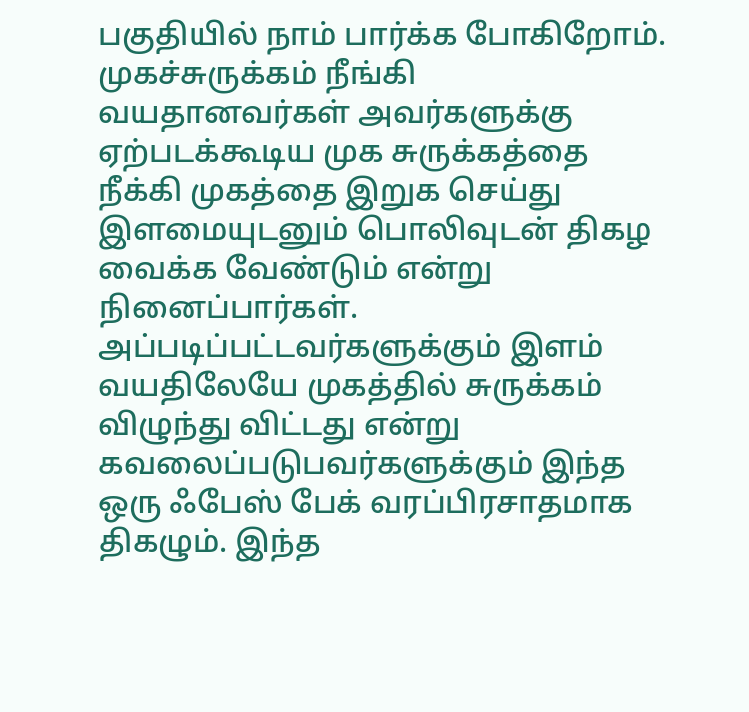பகுதியில் நாம் பார்க்க போகிறோம்.
முகச்சுருக்கம் நீங்கி
வயதானவர்கள் அவர்களுக்கு ஏற்படக்கூடிய முக சுருக்கத்தை நீக்கி முகத்தை இறுக செய்து இளமையுடனும் பொலிவுடன் திகழ வைக்க வேண்டும் என்று நினைப்பார்கள். அப்படிப்பட்டவர்களுக்கும் இளம் வயதிலேயே முகத்தில் சுருக்கம் விழுந்து விட்டது என்று கவலைப்படுபவர்களுக்கும் இந்த ஒரு ஃபேஸ் பேக் வரப்பிரசாதமாக திகழும். இந்த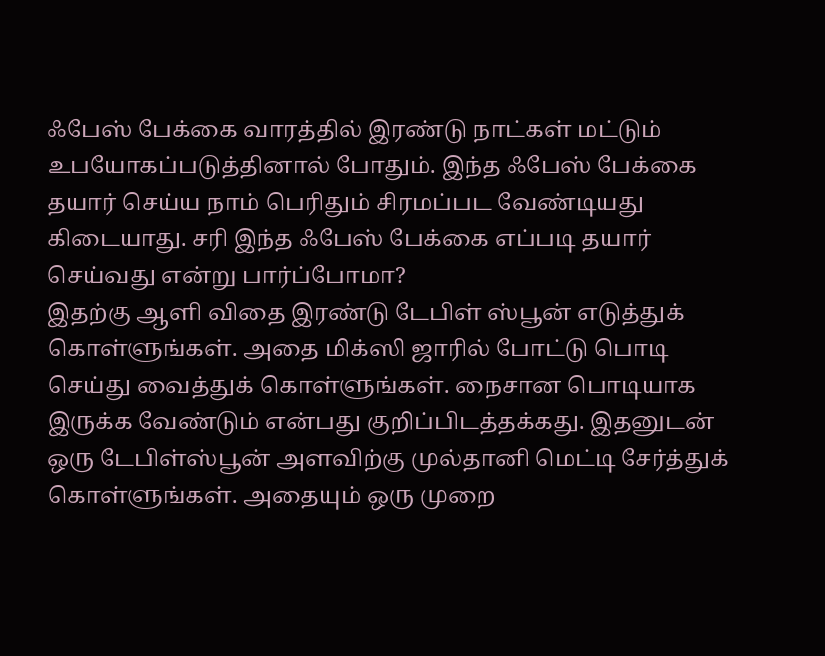ஃபேஸ் பேக்கை வாரத்தில் இரண்டு நாட்கள் மட்டும் உபயோகப்படுத்தினால் போதும். இந்த ஃபேஸ் பேக்கை தயார் செய்ய நாம் பெரிதும் சிரமப்பட வேண்டியது கிடையாது. சரி இந்த ஃபேஸ் பேக்கை எப்படி தயார் செய்வது என்று பார்ப்போமா?
இதற்கு ஆளி விதை இரண்டு டேபிள் ஸ்பூன் எடுத்துக் கொள்ளுங்கள். அதை மிக்ஸி ஜாரில் போட்டு பொடி செய்து வைத்துக் கொள்ளுங்கள். நைசான பொடியாக இருக்க வேண்டும் என்பது குறிப்பிடத்தக்கது. இதனுடன் ஒரு டேபிள்ஸ்பூன் அளவிற்கு முல்தானி மெட்டி சேர்த்துக் கொள்ளுங்கள். அதையும் ஒரு முறை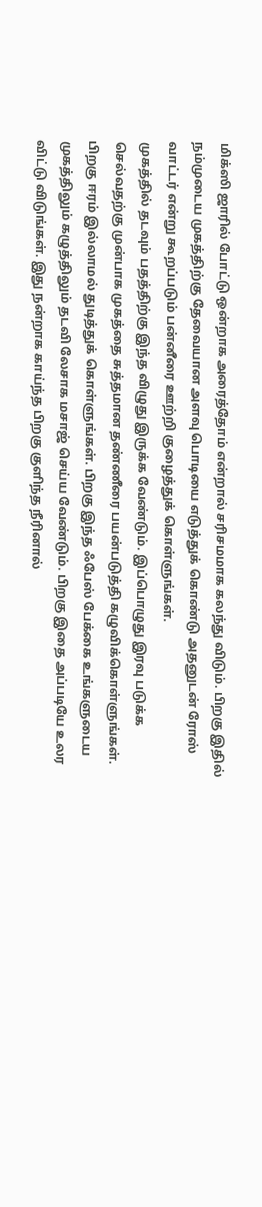மிக்ஸி ஜாரில் போட்டு ஒன்றாக அரைத்தோம் என்றால் சரிசமமாக கலந்து விடும். பிறகு இதில் நம்முடைய முகத்திற்கு தேவையான அளவு பொடியை எடுத்துக் கொண்டு அதனுடன் ரோஸ் வாட்டர் என்று கூறப்படும் பன்னீரை ஊற்றி குழைத்துக் கொள்ளுங்கள்.
முகத்தில் தடவும் பதத்திற்கு இந்த விழுது இருக்க வேண்டும். இப்பொழுது இரவு படுக்க செல்வதற்கு முன்பாக முகத்தை சுத்தமான தண்ணீரை பயன்படுத்தி கழுவிக்கொள்ளுங்கள். பிறகு ஈரம் இல்லாமல் துடித்துக் கொள்ளுங்கள். பிறகு இந்த ஃபேஸ் பேக்கை உங்களுடைய முகத்திலும் கழுத்திலும் தடவி லேசாக மசாஜ் செய்ய வேண்டும். பிறகு இதை அப்படியே உலர விட்டு விடுங்கள். இது நன்றாக காய்ந்த பிறகு குளிந்த நீரினால்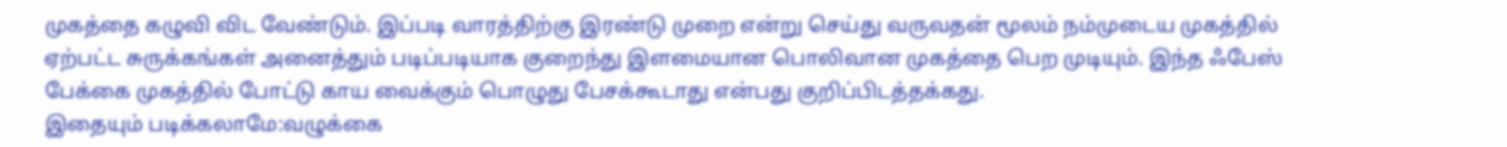முகத்தை கழுவி விட வேண்டும். இப்படி வாரத்திற்கு இரண்டு முறை என்று செய்து வருவதன் மூலம் நம்முடைய முகத்தில் ஏற்பட்ட சுருக்கங்கள் அனைத்தும் படிப்படியாக குறைந்து இளமையான பொலிவான முகத்தை பெற முடியும். இந்த ஃபேஸ் பேக்கை முகத்தில் போட்டு காய வைக்கும் பொழுது பேசக்கூடாது என்பது குறிப்பிடத்தக்கது.
இதையும் படிக்கலாமே:வழுக்கை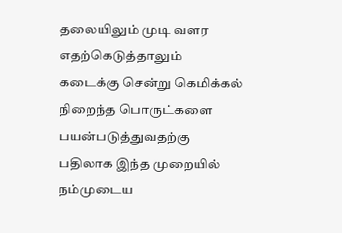தலையிலும் முடி வளர
எதற்கெடுத்தாலும் கடைக்கு சென்று கெமிக்கல் நிறைந்த பொருட்களை பயன்படுத்துவதற்கு பதிலாக இந்த முறையில் நம்முடைய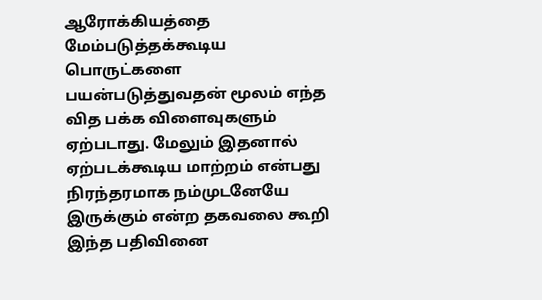ஆரோக்கியத்தை மேம்படுத்தக்கூடிய பொருட்களை பயன்படுத்துவதன் மூலம் எந்த வித பக்க விளைவுகளும் ஏற்படாது. மேலும் இதனால் ஏற்படக்கூடிய மாற்றம் என்பது நிரந்தரமாக நம்முடனேயே இருக்கும் என்ற தகவலை கூறி இந்த பதிவினை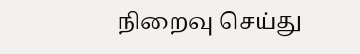நிறைவு செய்து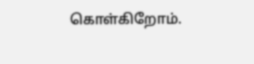கொள்கிறோம்.